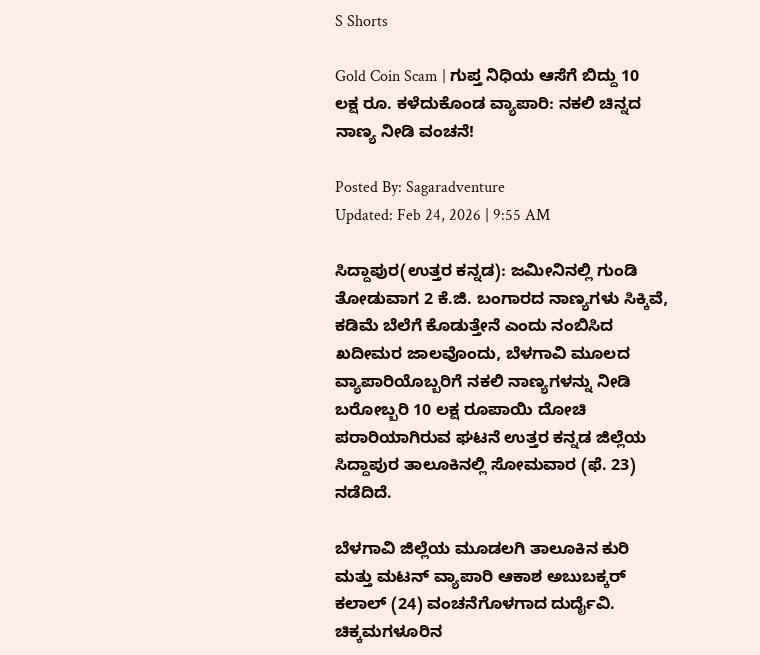S Shorts

Gold Coin Scam | ಗುಪ್ತ ನಿಧಿಯ ಆಸೆಗೆ ಬಿದ್ದು 10 ಲಕ್ಷ ರೂ. ಕಳೆದುಕೊಂಡ ವ್ಯಾಪಾರಿ: ನಕಲಿ ಚಿನ್ನದ ನಾಣ್ಯ ನೀಡಿ ವಂಚನೆ!

Posted By: Sagaradventure
Updated: Feb 24, 2026 | 9:55 AM

ಸಿದ್ದಾಪುರ(ಉತ್ತರ ಕನ್ನಡ): ಜಮೀನಿನಲ್ಲಿ ಗುಂಡಿ ತೋಡುವಾಗ 2 ಕೆ.ಜಿ. ಬಂಗಾರದ ನಾಣ್ಯಗಳು ಸಿಕ್ಕಿವೆ, ಕಡಿಮೆ ಬೆಲೆಗೆ ಕೊಡುತ್ತೇನೆ ಎಂದು ನಂಬಿಸಿದ ಖದೀಮರ ಜಾಲವೊಂದು, ಬೆಳಗಾವಿ ಮೂಲದ ವ್ಯಾಪಾರಿಯೊಬ್ಬರಿಗೆ ನಕಲಿ ನಾಣ್ಯಗಳನ್ನು ನೀಡಿ ಬರೋಬ್ಬರಿ 10 ಲಕ್ಷ ರೂಪಾಯಿ ದೋಚಿ ಪರಾರಿಯಾಗಿರುವ ಘಟನೆ ಉತ್ತರ ಕನ್ನಡ ಜಿಲ್ಲೆಯ ಸಿದ್ದಾಪುರ ತಾಲೂಕಿನಲ್ಲಿ ಸೋಮವಾರ (ಫೆ. 23) ನಡೆದಿದೆ.

ಬೆಳಗಾವಿ ಜಿಲ್ಲೆಯ ಮೂಡಲಗಿ ತಾಲೂಕಿನ ಕುರಿ ಮತ್ತು ಮಟನ್ ವ್ಯಾಪಾರಿ ಆಕಾಶ ಅಬುಬಕ್ಕರ್ ಕಲಾಲ್ (24) ವಂಚನೆಗೊಳಗಾದ ದುರ್ದೈವಿ. ಚಿಕ್ಕಮಗಳೂರಿನ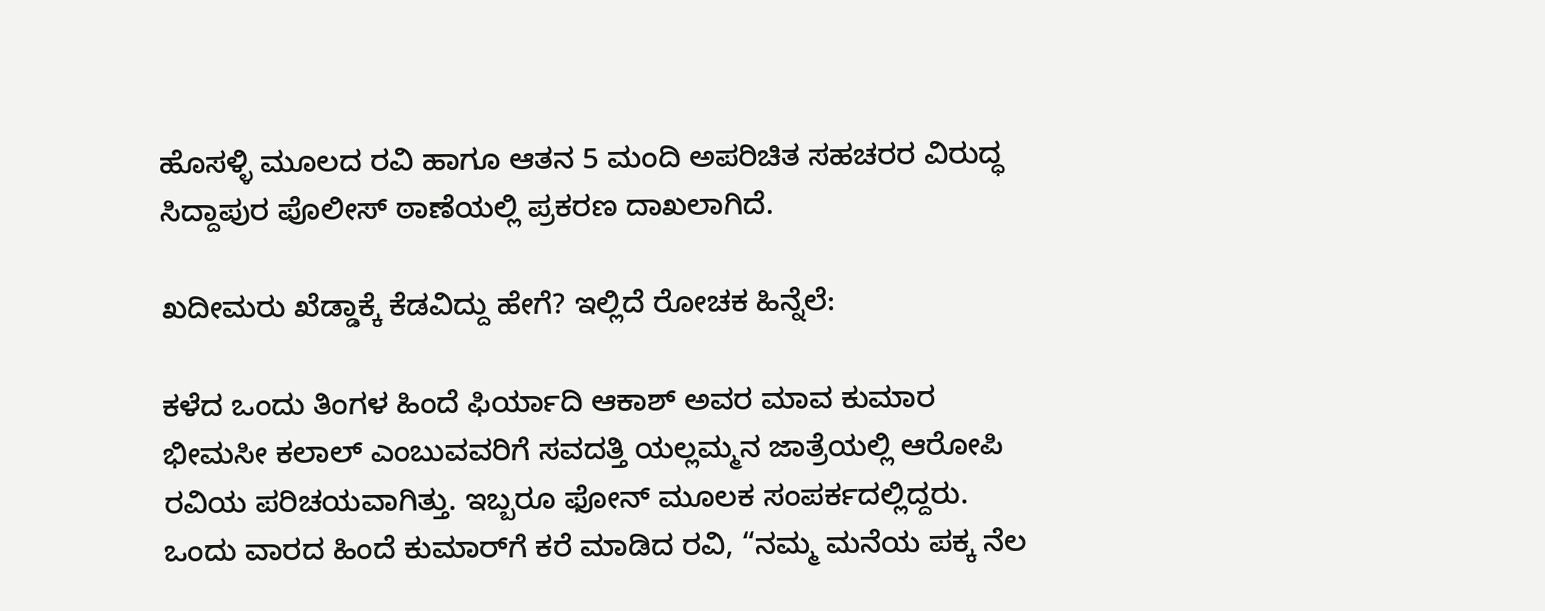ಹೊಸಳ್ಳಿ ಮೂಲದ ರವಿ ಹಾಗೂ ಆತನ 5 ಮಂದಿ ಅಪರಿಚಿತ ಸಹಚರರ ವಿರುದ್ಧ ಸಿದ್ದಾಪುರ ಪೊಲೀಸ್ ಠಾಣೆಯಲ್ಲಿ ಪ್ರಕರಣ ದಾಖಲಾಗಿದೆ.

ಖದೀಮರು ಖೆಡ್ಡಾಕ್ಕೆ ಕೆಡವಿದ್ದು ಹೇಗೆ? ಇಲ್ಲಿದೆ ರೋಚಕ ಹಿನ್ನೆಲೆ:

ಕಳೆದ ಒಂದು ತಿಂಗಳ ಹಿಂದೆ ಫಿರ್ಯಾದಿ ಆಕಾಶ್ ಅವರ ಮಾವ ಕುಮಾರ ಭೀಮಸೀ ಕಲಾಲ್ ಎಂಬುವವರಿಗೆ ಸವದತ್ತಿ ಯಲ್ಲಮ್ಮನ ಜಾತ್ರೆಯಲ್ಲಿ ಆರೋಪಿ ರವಿಯ ಪರಿಚಯವಾಗಿತ್ತು. ಇಬ್ಬರೂ ಫೋನ್ ಮೂಲಕ ಸಂಪರ್ಕದಲ್ಲಿದ್ದರು. ಒಂದು ವಾರದ ಹಿಂದೆ ಕುಮಾರ್‌ಗೆ ಕರೆ ಮಾಡಿದ ರವಿ, “ನಮ್ಮ ಮನೆಯ ಪಕ್ಕ ನೆಲ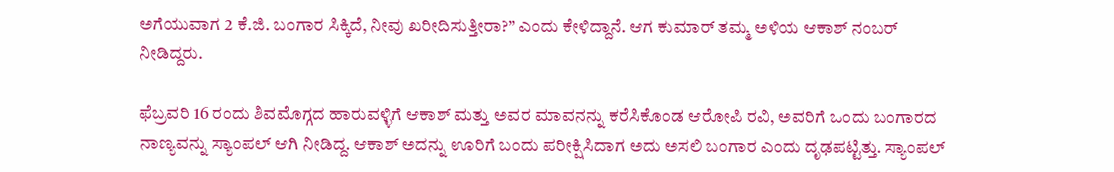ಅಗೆಯುವಾಗ 2 ಕೆ.ಜಿ. ಬಂಗಾರ ಸಿಕ್ಕಿದೆ, ನೀವು ಖರೀದಿಸುತ್ತೀರಾ?” ಎಂದು ಕೇಳಿದ್ದಾನೆ. ಆಗ ಕುಮಾರ್ ತಮ್ಮ ಅಳಿಯ ಆಕಾಶ್ ನಂಬರ್ ನೀಡಿದ್ದರು.

ಫೆಬ್ರವರಿ 16 ರಂದು ಶಿವಮೊಗ್ಗದ ಹಾರುವಳ್ಳಿಗೆ ಆಕಾಶ್ ಮತ್ತು ಅವರ ಮಾವನನ್ನು ಕರೆಸಿಕೊಂಡ ಆರೋಪಿ ರವಿ, ಅವರಿಗೆ ಒಂದು ಬಂಗಾರದ ನಾಣ್ಯವನ್ನು ಸ್ಯಾಂಪಲ್ ಆಗಿ ನೀಡಿದ್ದ. ಆಕಾಶ್ ಅದನ್ನು ಊರಿಗೆ ಬಂದು ಪರೀಕ್ಷಿಸಿದಾಗ ಅದು ಅಸಲಿ ಬಂಗಾರ ಎಂದು ದೃಢಪಟ್ಟಿತ್ತು. ಸ್ಯಾಂಪಲ್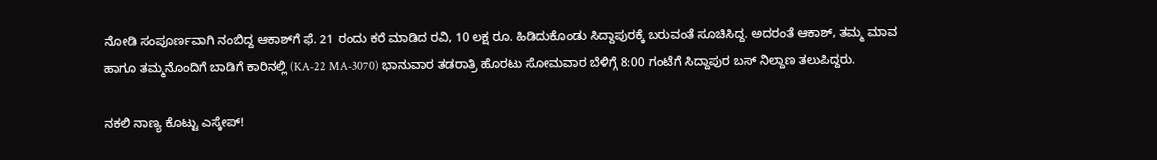ನೋಡಿ ಸಂಪೂರ್ಣವಾಗಿ ನಂಬಿದ್ದ ಆಕಾಶ್‌ಗೆ ಫೆ. 21 ರಂದು ಕರೆ ಮಾಡಿದ ರವಿ, 10 ಲಕ್ಷ ರೂ. ಹಿಡಿದುಕೊಂಡು ಸಿದ್ದಾಪುರಕ್ಕೆ ಬರುವಂತೆ ಸೂಚಿಸಿದ್ದ. ಅದರಂತೆ ಆಕಾಶ್, ತಮ್ಮ ಮಾವ ಹಾಗೂ ತಮ್ಮನೊಂದಿಗೆ ಬಾಡಿಗೆ ಕಾರಿನಲ್ಲಿ (KA-22 MA-3070) ಭಾನುವಾರ ತಡರಾತ್ರಿ ಹೊರಟು ಸೋಮವಾರ ಬೆಳಿಗ್ಗೆ 8:00 ಗಂಟೆಗೆ ಸಿದ್ದಾಪುರ ಬಸ್ ನಿಲ್ದಾಣ ತಲುಪಿದ್ದರು.

ನಕಲಿ ನಾಣ್ಯ ಕೊಟ್ಟು ಎಸ್ಕೇಪ್!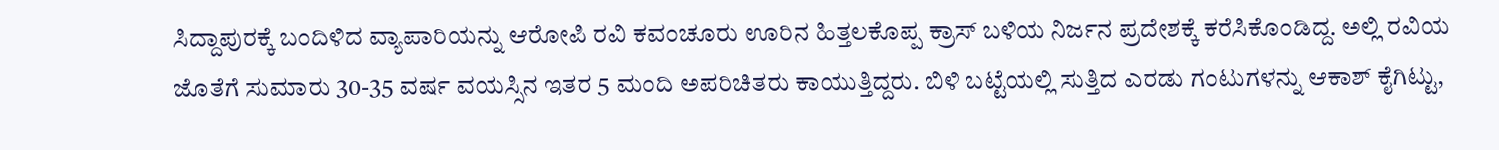ಸಿದ್ದಾಪುರಕ್ಕೆ ಬಂದಿಳಿದ ವ್ಯಾಪಾರಿಯನ್ನು ಆರೋಪಿ ರವಿ ಕವಂಚೂರು ಊರಿನ ಹಿತ್ತಲಕೊಪ್ಪ ಕ್ರಾಸ್ ಬಳಿಯ ನಿರ್ಜನ ಪ್ರದೇಶಕ್ಕೆ ಕರೆಸಿಕೊಂಡಿದ್ದ. ಅಲ್ಲಿ ರವಿಯ ಜೊತೆಗೆ ಸುಮಾರು 30-35 ವರ್ಷ ವಯಸ್ಸಿನ ಇತರ 5 ಮಂದಿ ಅಪರಿಚಿತರು ಕಾಯುತ್ತಿದ್ದರು. ಬಿಳಿ ಬಟ್ಟೆಯಲ್ಲಿ ಸುತ್ತಿದ ಎರಡು ಗಂಟುಗಳನ್ನು ಆಕಾಶ್ ಕೈಗಿಟ್ಟು,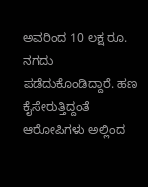ಅವರಿಂದ 10 ಲಕ್ಷ ರೂ. ನಗದು ಪಡೆದುಕೊಂಡಿದ್ದಾರೆ. ಹಣ ಕೈಸೇರುತ್ತಿದ್ದಂತೆ ಆರೋಪಿಗಳು ಅಲ್ಲಿಂದ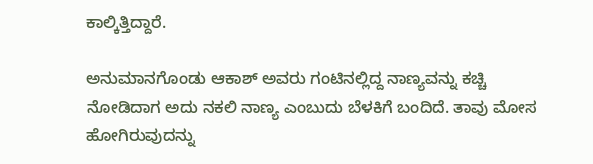ಕಾಲ್ಕಿತ್ತಿದ್ದಾರೆ.

ಅನುಮಾನಗೊಂಡು ಆಕಾಶ್ ಅವರು ಗಂಟಿನಲ್ಲಿದ್ದ ನಾಣ್ಯವನ್ನು ಕಚ್ಚಿ ನೋಡಿದಾಗ ಅದು ನಕಲಿ ನಾಣ್ಯ ಎಂಬುದು ಬೆಳಕಿಗೆ ಬಂದಿದೆ. ತಾವು ಮೋಸ ಹೋಗಿರುವುದನ್ನು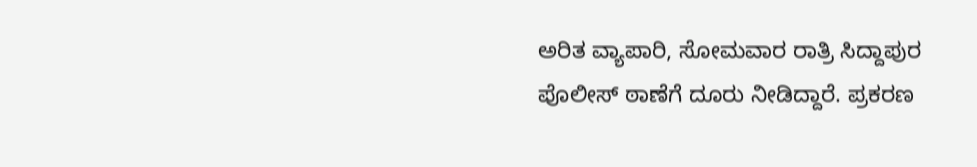ಅರಿತ ವ್ಯಾಪಾರಿ, ಸೋಮವಾರ ರಾತ್ರಿ ಸಿದ್ದಾಪುರ ಪೊಲೀಸ್ ಠಾಣೆಗೆ ದೂರು ನೀಡಿದ್ದಾರೆ. ಪ್ರಕರಣ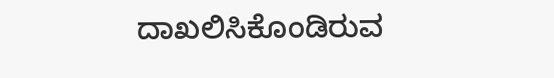ದಾಖಲಿಸಿಕೊಂಡಿರುವ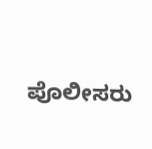ಪೊಲೀಸರು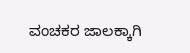ವಂಚಕರ ಜಾಲಕ್ಕಾಗಿ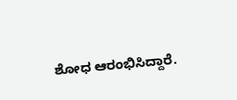ಶೋಧ ಆರಂಭಿಸಿದ್ದಾರೆ.